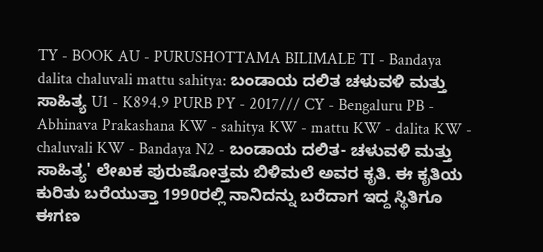TY - BOOK AU - PURUSHOTTAMA BILIMALE TI - Bandaya dalita chaluvali mattu sahitya: ಬಂಡಾಯ ದಲಿತ ಚಳುವಳಿ ಮತ್ತು ಸಾಹಿತ್ಯ U1 - K894.9 PURB PY - 2017/// CY - Bengaluru PB - Abhinava Prakashana KW - sahitya KW - mattu KW - dalita KW - chaluvali KW - Bandaya N2 - ಬಂಡಾಯ ದಲಿತ- ಚಳುವಳಿ ಮತ್ತು ಸಾಹಿತ್ಯ' ಲೇಖಕ ಪುರುಷೋತ್ತಮ ಬಿಳಿಮಲೆ ಅವರ ಕೃತಿ. ಈ ಕೃತಿಯ ಕುರಿತು ಬರೆಯುತ್ತಾ 1990ರಲ್ಲಿ ನಾನಿದನ್ನು ಬರೆದಾಗ ಇದ್ದ ಸ್ಥಿತಿಗೂ ಈಗಣ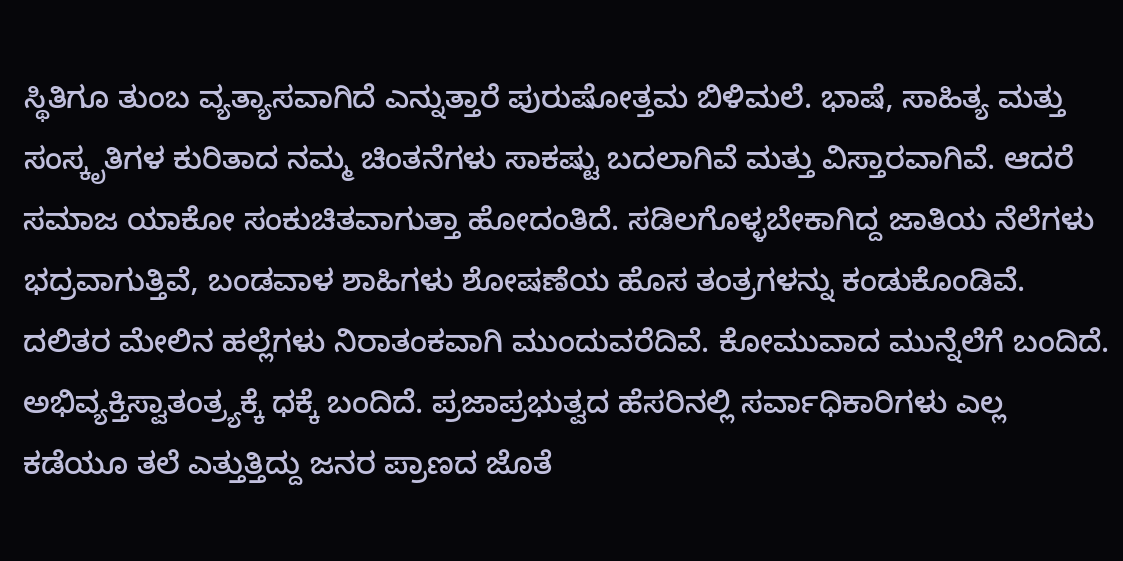ಸ್ಥಿತಿಗೂ ತುಂಬ ವ್ಯತ್ಯಾಸವಾಗಿದೆ ಎನ್ನುತ್ತಾರೆ ಪುರುಷೋತ್ತಮ ಬಿಳಿಮಲೆ. ಭಾಷೆ, ಸಾಹಿತ್ಯ ಮತ್ತು ಸಂಸ್ಕೃತಿಗಳ ಕುರಿತಾದ ನಮ್ಮ ಚಿಂತನೆಗಳು ಸಾಕಷ್ಟು ಬದಲಾಗಿವೆ ಮತ್ತು ವಿಸ್ತಾರವಾಗಿವೆ. ಆದರೆ ಸಮಾಜ ಯಾಕೋ ಸಂಕುಚಿತವಾಗುತ್ತಾ ಹೋದಂತಿದೆ. ಸಡಿಲಗೊಳ್ಳಬೇಕಾಗಿದ್ದ ಜಾತಿಯ ನೆಲೆಗಳು ಭದ್ರವಾಗುತ್ತಿವೆ, ಬಂಡವಾಳ ಶಾಹಿಗಳು ಶೋಷಣೆಯ ಹೊಸ ತಂತ್ರಗಳನ್ನು ಕಂಡುಕೊಂಡಿವೆ. ದಲಿತರ ಮೇಲಿನ ಹಲ್ಲೆಗಳು ನಿರಾತಂಕವಾಗಿ ಮುಂದುವರೆದಿವೆ. ಕೋಮುವಾದ ಮುನ್ನೆಲೆಗೆ ಬಂದಿದೆ. ಅಭಿವ್ಯಕ್ತಿಸ್ವಾತಂತ್ರ್ಯಕ್ಕೆ ಧಕ್ಕೆ ಬಂದಿದೆ. ಪ್ರಜಾಪ್ರಭುತ್ವದ ಹೆಸರಿನಲ್ಲಿ ಸರ್ವಾಧಿಕಾರಿಗಳು ಎಲ್ಲ ಕಡೆಯೂ ತಲೆ ಎತ್ತುತ್ತಿದ್ದು ಜನರ ಪ್ರಾಣದ ಜೊತೆ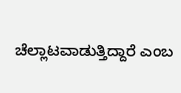ಚೆಲ್ಲಾಟವಾಡುತ್ತಿದ್ದಾರೆ ಎಂಬ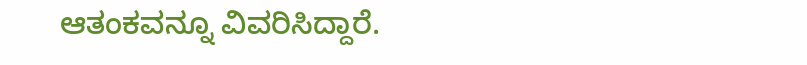ಆತಂಕವನ್ನೂ ವಿವರಿಸಿದ್ದಾರೆ.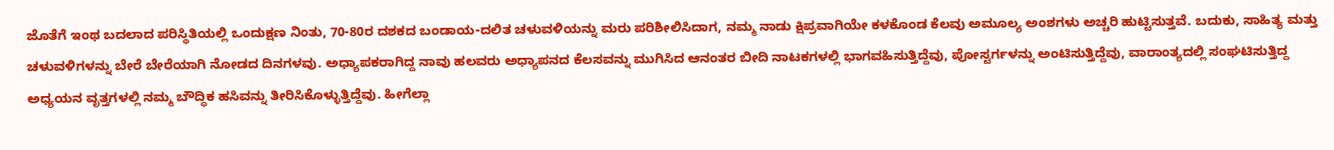ಜೊತೆಗೆ ಇಂಥ ಬದಲಾದ ಪರಿಸ್ಥಿತಿಯಲ್ಲಿ ಒಂದುಕ್ಷಣ ನಿಂತು, 70-80ರ ದಶಕದ ಬಂಡಾಯ-ದಲಿತ ಚಳುವಳಿಯನ್ನು ಮರು ಪರಿಶೀಲಿಸಿದಾಗ, ನಮ್ಮ ನಾಡು ಕ್ಷಿಪ್ರವಾಗಿಯೇ ಕಳಕೊಂಡ ಕೆಲವು ಅಮೂಲ್ಯ ಅಂಶಗಳು ಅಚ್ಚರಿ ಹುಟ್ಟಿಸುತ್ತವೆ. ಬದುಕು, ಸಾಹಿತ್ಯ ಮತ್ತು ಚಳುವಳಿಗಳನ್ನು ಬೇರೆ ಬೇರೆಯಾಗಿ ನೋಡದ ದಿನಗಳವು. ಅಧ್ಯಾಪಕರಾಗಿದ್ದ ನಾವು ಹಲವರು ಅಧ್ಯಾಪನದ ಕೆಲಸವನ್ನು ಮುಗಿಸಿದ ಆನಂತರ ಬೀದಿ ನಾಟಕಗಳಲ್ಲಿ ಭಾಗವಹಿಸುತ್ತಿದ್ದೆವು, ಪೋಸ್ಟರ್ಗಳನ್ನು ಅಂಟಿಸುತ್ತಿದ್ದೆವು, ವಾರಾಂತ್ಯದಲ್ಲಿ ಸಂಘಟಿಸುತ್ತಿದ್ದ ಅಧ್ಯಯನ ವೃತ್ತಗಳಲ್ಲಿ ನಮ್ಮ ಬೌದ್ಧಿಕ ಹಸಿವನ್ನು ತೀರಿಸಿಕೊಳ್ಳುತ್ತಿದ್ದೆವು. ಹೀಗೆಲ್ಲಾ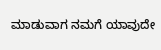ಮಾಡುವಾಗ ನಮಗೆ ಯಾವುದೇ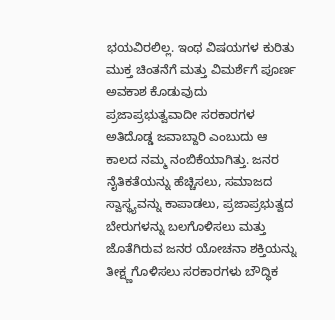ಭಯವಿರಲಿಲ್ಲ. ಇಂಥ ವಿಷಯಗಳ ಕುರಿತು ಮುಕ್ತ ಚಿಂತನೆಗೆ ಮತ್ತು ವಿಮರ್ಶೆಗೆ ಪೂರ್ಣ ಅವಕಾಶ ಕೊಡುವುದು ಪ್ರಜಾಪ್ರಭುತ್ವವಾದೀ ಸರಕಾರಗಳ ಅತಿದೊಡ್ಡ ಜವಾಬ್ದಾರಿ ಎಂಬುದು ಆ ಕಾಲದ ನಮ್ಮ ನಂಬಿಕೆಯಾಗಿತ್ತು. ಜನರ ನೈತಿಕತೆಯನ್ನು ಹೆಚ್ಚಿಸಲು, ಸಮಾಜದ ಸ್ವಾಸ್ಥ್ಯವನ್ನು ಕಾಪಾಡಲು, ಪ್ರಜಾಪ್ರಭುತ್ವದ ಬೇರುಗಳನ್ನು ಬಲಗೊಳಿಸಲು ಮತ್ತು ಜೊತೆಗಿರುವ ಜನರ ಯೋಚನಾ ಶಕ್ತಿಯನ್ನು ತೀಕ್ಷ್ಣಗೊಳಿಸಲು ಸರಕಾರಗಳು ಬೌದ್ಧಿಕ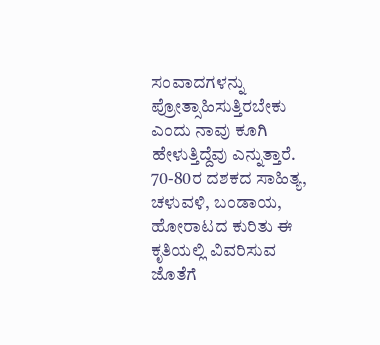ಸಂವಾದಗಳನ್ನು ಪ್ರೋತ್ಸಾಹಿಸುತ್ತಿರಬೇಕು ಎಂದು ನಾವು ಕೂಗಿ ಹೇಳುತ್ತಿದ್ದೆವು ಎನ್ನುತ್ತಾರೆ. 70-80ರ ದಶಕದ ಸಾಹಿತ್ಯ, ಚಳುವಳಿ, ಬಂಡಾಯ, ಹೋರಾಟದ ಕುರಿತು ಈ ಕೃತಿಯಲ್ಲಿ ವಿವರಿಸುವ ಜೊತೆಗೆ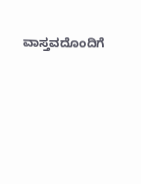ವಾಸ್ತವದೊಂದಿಗೆ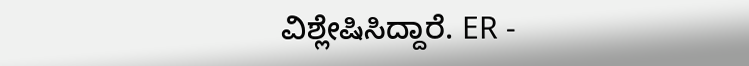ವಿಶ್ಲೇಷಿಸಿದ್ದಾರೆ. ER -